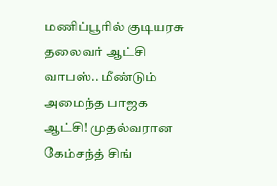மணிப்பூரில் குடியரசு தலைவர் ஆட்சி வாபஸ்.. மீண்டும் அமைந்த பாஜக ஆட்சி! முதல்வரான கேம்சந்த் சிங்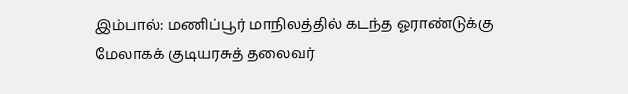இம்பால்: மணிப்பூர் மாநிலத்தில் கடந்த ஓராண்டுக்கு மேலாகக் குடியரசுத் தலைவர்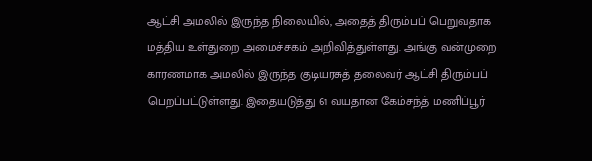ஆட்சி அமலில் இருந்த நிலையில், அதைத் திரும்பப் பெறுவதாக மத்திய உள்துறை அமைச்சகம் அறிவித்துள்ளது. அங்கு வன்முறை காரணமாக அமலில் இருந்த குடியரசுத் தலைவர் ஆட்சி திரும்பப் பெறப்பட்டுள்ளது. இதையடுத்து 61 வயதான கேம்சந்த் மணிப்பூர்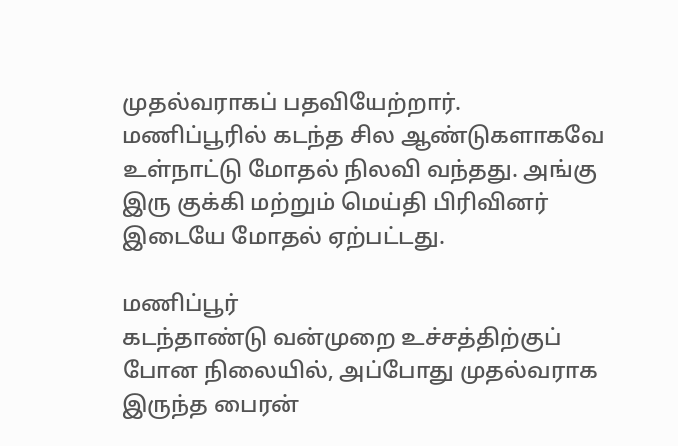முதல்வராகப் பதவியேற்றார்.
மணிப்பூரில் கடந்த சில ஆண்டுகளாகவே உள்நாட்டு மோதல் நிலவி வந்தது. அங்கு இரு குக்கி மற்றும் மெய்தி பிரிவினர் இடையே மோதல் ஏற்பட்டது.

மணிப்பூர்
கடந்தாண்டு வன்முறை உச்சத்திற்குப் போன நிலையில், அப்போது முதல்வராக இருந்த பைரன்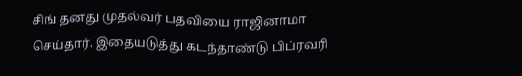சிங் தனது முதல்வர் பதவியை ராஜினாமா செய்தார். இதையடுத்து கடந்தாண்டு பிப்ரவரி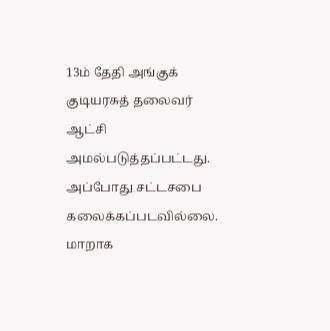13ம் தேதி அங்குக் குடியரசுத் தலைவர் ஆட்சி அமல்படுத்தப்பட்டது. அப்போது சட்டசபை கலைக்கப்படவில்லை. மாறாக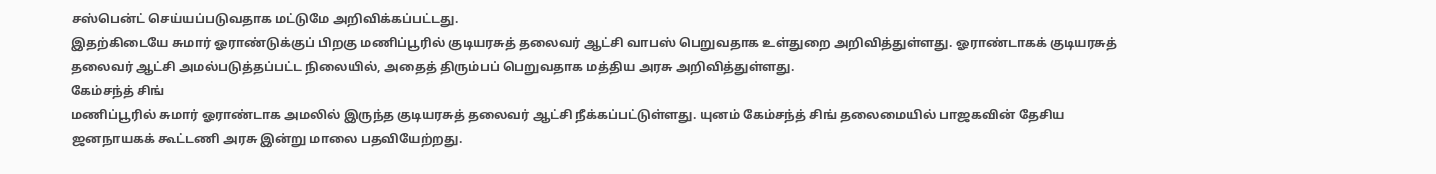சஸ்பென்ட் செய்யப்படுவதாக மட்டுமே அறிவிக்கப்பட்டது.
இதற்கிடையே சுமார் ஓராண்டுக்குப் பிறகு மணிப்பூரில் குடியரசுத் தலைவர் ஆட்சி வாபஸ் பெறுவதாக உள்துறை அறிவித்துள்ளது. ஓராண்டாகக் குடியரசுத் தலைவர் ஆட்சி அமல்படுத்தப்பட்ட நிலையில், அதைத் திரும்பப் பெறுவதாக மத்திய அரசு அறிவித்துள்ளது.
கேம்சந்த் சிங்
மணிப்பூரில் சுமார் ஓராண்டாக அமலில் இருந்த குடியரசுத் தலைவர் ஆட்சி நீக்கப்பட்டுள்ளது. யுனம் கேம்சந்த் சிங் தலைமையில் பாஜகவின் தேசிய ஜனநாயகக் கூட்டணி அரசு இன்று மாலை பதவியேற்றது.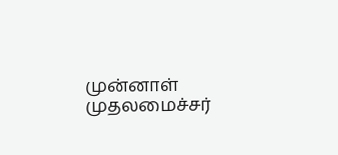முன்னாள் முதலமைச்சர்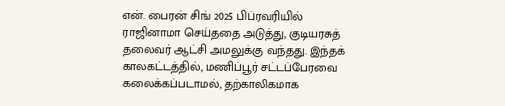என். பைரன் சிங் 2025 பிப்ரவரியில் ராஜினாமா செய்ததை அடுத்து, குடியரசுத் தலைவர் ஆட்சி அமலுக்கு வந்தது. இந்தக் காலகட்டத்தில், மணிப்பூர் சட்டப்பேரவை கலைக்கப்படாமல், தற்காலிகமாக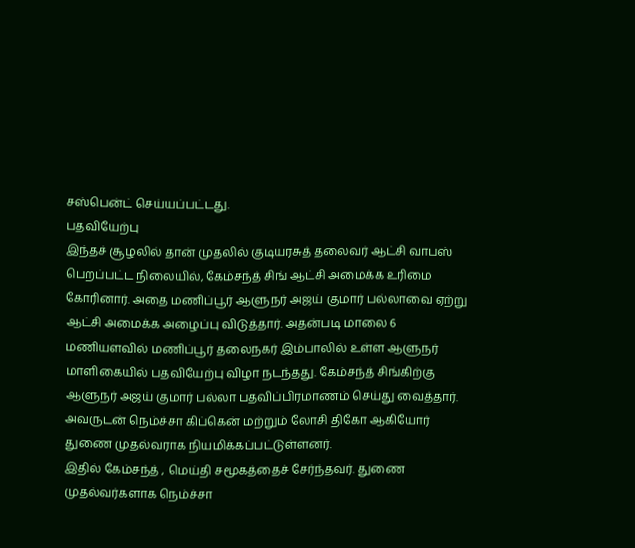சஸ்பென்ட் செய்யப்பட்டது.
பதவியேற்பு
இந்தச் சூழலில் தான் முதலில் குடியரசுத் தலைவர் ஆட்சி வாபஸ் பெறப்பட்ட நிலையில், கேம்சந்த் சிங் ஆட்சி அமைக்க உரிமை கோரினார். அதை மணிப்பூர் ஆளுநர் அஜய் குமார் பல்லாவை ஏற்று ஆட்சி அமைக்க அழைப்பு விடுத்தார். அதன்படி மாலை 6 மணியளவில் மணிப்பூர் தலைநகர் இம்பாலில் உள்ள ஆளுநர் மாளிகையில் பதவியேற்பு விழா நடந்தது. கேம்சந்த் சிங்கிற்கு ஆளுநர் அஜய் குமார் பல்லா பதவிப்பிரமாணம் செய்து வைத்தார். அவருடன் நெம்ச்சா கிப்கென் மற்றும் லோசி திகோ ஆகியோர் துணை முதல்வராக நியமிக்கப்பட்டுள்ளனர்.
இதில் கேம்சந்த் , மெய்தி சமூகத்தைச் சேர்ந்தவர். துணை முதல்வர்களாக நெம்ச்சா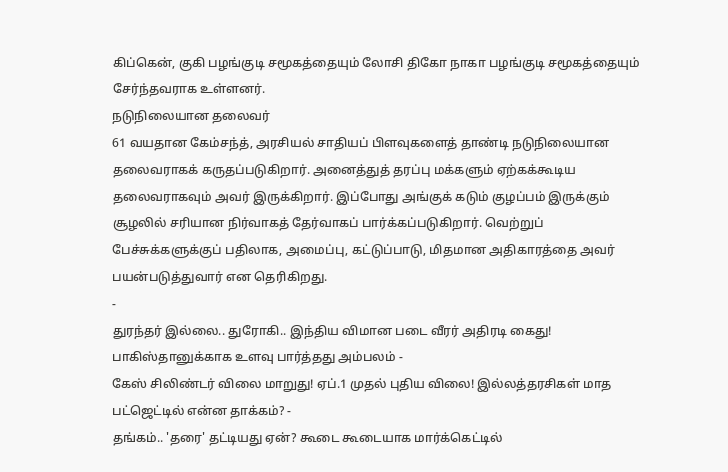கிப்கென், குகி பழங்குடி சமூகத்தையும் லோசி திகோ நாகா பழங்குடி சமூகத்தையும் சேர்ந்தவராக உள்ளனர்.
நடுநிலையான தலைவர்
61 வயதான கேம்சந்த், அரசியல் சாதியப் பிளவுகளைத் தாண்டி நடுநிலையான தலைவராகக் கருதப்படுகிறார். அனைத்துத் தரப்பு மக்களும் ஏற்கக்கூடிய தலைவராகவும் அவர் இருக்கிறார். இப்போது அங்குக் கடும் குழப்பம் இருக்கும் சூழலில் சரியான நிர்வாகத் தேர்வாகப் பார்க்கப்படுகிறார். வெற்றுப் பேச்சுக்களுக்குப் பதிலாக, அமைப்பு, கட்டுப்பாடு, மிதமான அதிகாரத்தை அவர் பயன்படுத்துவார் என தெரிகிறது.
-
துரந்தர் இல்லை.. துரோகி.. இந்திய விமான படை வீரர் அதிரடி கைது! பாகிஸ்தானுக்காக உளவு பார்த்தது அம்பலம் -
கேஸ் சிலிண்டர் விலை மாறுது! ஏப்.1 முதல் புதிய விலை! இல்லத்தரசிகள் மாத பட்ஜெட்டில் என்ன தாக்கம்? -
தங்கம்.. 'தரை' தட்டியது ஏன்? கூடை கூடையாக மார்க்கெட்டில்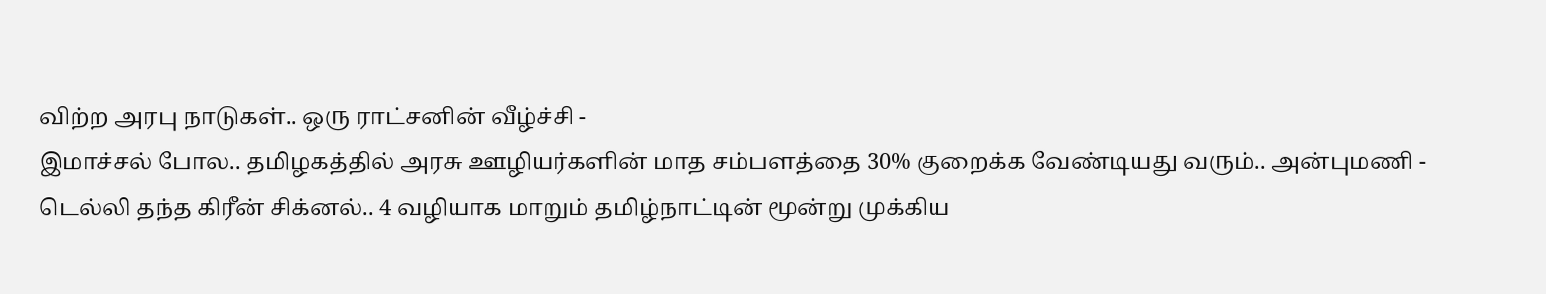விற்ற அரபு நாடுகள்.. ஒரு ராட்சனின் வீழ்ச்சி -
இமாச்சல் போல.. தமிழகத்தில் அரசு ஊழியர்களின் மாத சம்பளத்தை 30% குறைக்க வேண்டியது வரும்.. அன்புமணி -
டெல்லி தந்த கிரீன் சிக்னல்.. 4 வழியாக மாறும் தமிழ்நாட்டின் மூன்று முக்கிய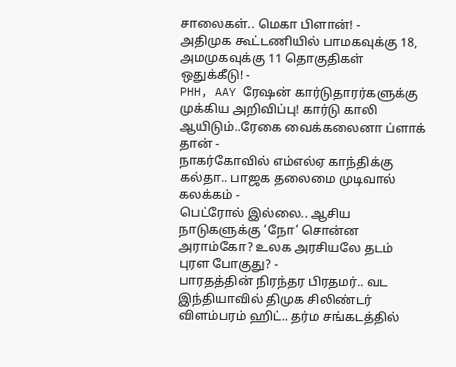சாலைகள்.. மெகா பிளான்! -
அதிமுக கூட்டணியில் பாமகவுக்கு 18, அமமுகவுக்கு 11 தொகுதிகள் ஒதுக்கீடு! -
PHH, AAY ரேஷன் கார்டுதாரர்களுக்கு முக்கிய அறிவிப்பு! கார்டு காலி ஆயிடும்..ரேகை வைக்கலைனா ப்ளாக் தான் -
நாகர்கோவில் எம்எல்ஏ காந்திக்கு கல்தா.. பாஜக தலைமை முடிவால் கலக்கம் -
பெட்ரோல் இல்லை.. ஆசிய நாடுகளுக்கு ‘நோ’ சொன்ன அராம்கோ? உலக அரசியலே தடம் புரள போகுது? -
பாரதத்தின் நிரந்தர பிரதமர்.. வட இந்தியாவில் திமுக சிலிண்டர் விளம்பரம் ஹிட்.. தர்ம சங்கடத்தில்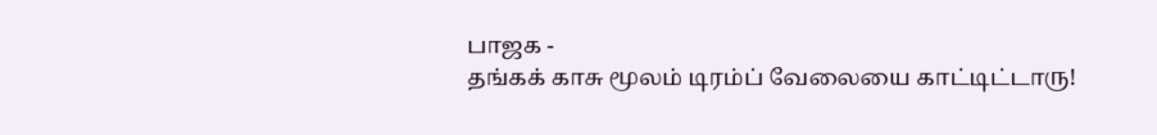பாஜக -
தங்கக் காசு மூலம் டிரம்ப் வேலையை காட்டிட்டாரு!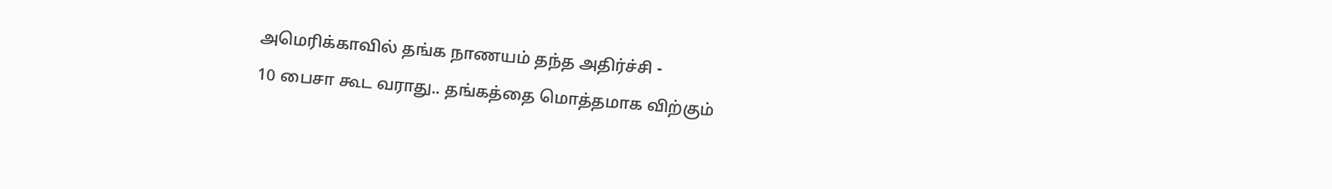அமெரிக்காவில் தங்க நாணயம் தந்த அதிர்ச்சி -
10 பைசா கூட வராது.. தங்கத்தை மொத்தமாக விற்கும்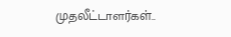முதலீட்டாளர்கள்..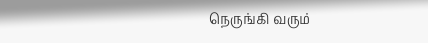நெருங்கி வரும்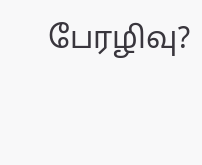பேரழிவு?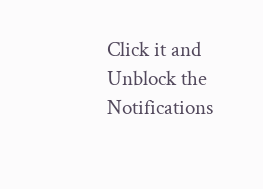Click it and Unblock the Notifications